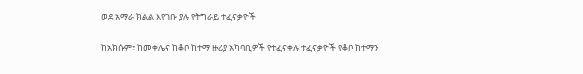ወደ አማራ ክልል እየገቡ ያሉ የትግራይ ተፈናቃዮች

ከአክሱም፣ ከመቀሌና ከቆቦ ከተማ ዙሪያ አካባቢዎች የተፈናቀሉ ተፈናቃዮች የቆቦ ከተማን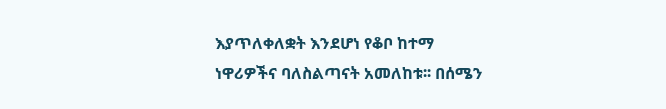እያጥለቀለቋት እንደሆነ የቆቦ ከተማ ነዋሪዎችና ባለስልጣናት አመለከቱ፡፡ በሰሜን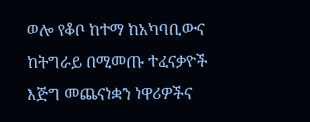ወሎ የቆቦ ከተማ ከአካባቢውና ከትግራይ በሚመጡ ተፈናቃዮች እጅግ መጨናነቋን ነዋሪዎችና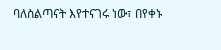ባለስልጣናት እየተናገሩ ነው፣ በየቀኑ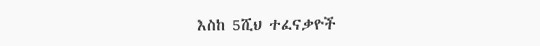እስከ 5ሺህ ተፈናቃዮች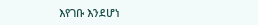እየገቡ እንደሆነ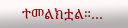ተመልክቷል።…